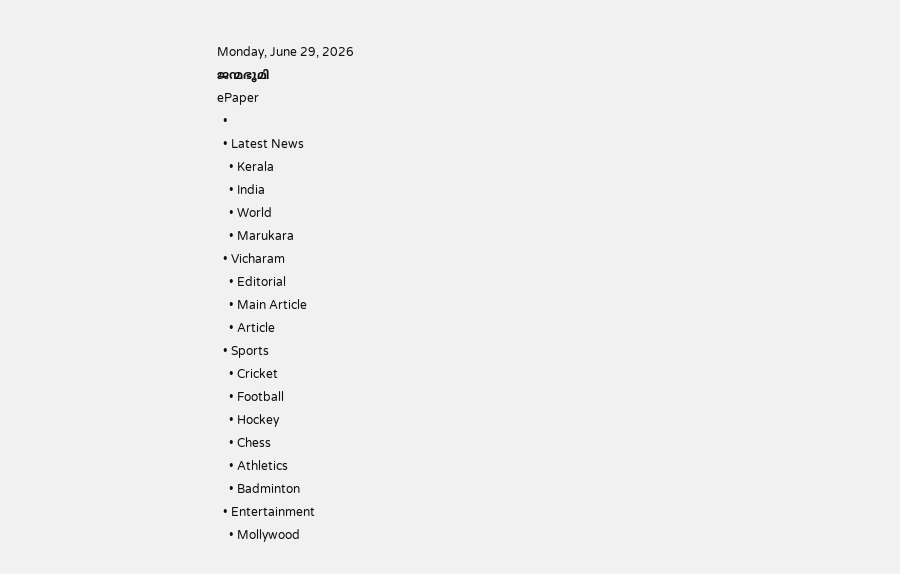Monday, June 29, 2026
ജന്മഭൂമി
ePaper
  •
  • Latest News
    • Kerala
    • India
    • World
    • Marukara
  • Vicharam
    • Editorial
    • Main Article
    • Article
  • Sports
    • Cricket
    • Football
    • Hockey
    • Chess
    • Athletics
    • Badminton
  • Entertainment
    • Mollywood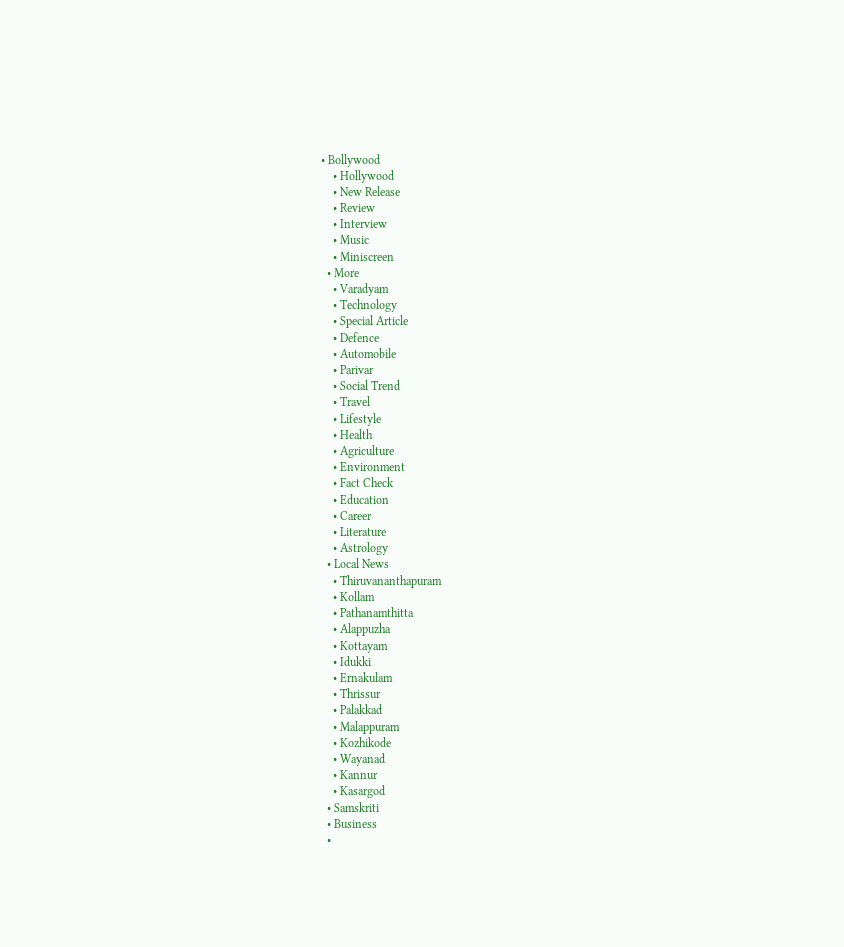• Bollywood
    • Hollywood
    • New Release
    • Review
    • Interview
    • Music
    • Miniscreen
  • More
    • Varadyam
    • Technology
    • Special Article
    • Defence
    • Automobile
    • Parivar
    • Social Trend
    • Travel
    • Lifestyle
    • Health
    • Agriculture
    • Environment
    • Fact Check
    • Education
    • Career
    • Literature
    • Astrology
  • Local News
    • Thiruvananthapuram
    • Kollam
    • Pathanamthitta
    • Alappuzha
    • Kottayam
    • Idukki
    • Ernakulam
    • Thrissur
    • Palakkad
    • Malappuram
    • Kozhikode
    • Wayanad
    • Kannur
    • Kasargod
  • Samskriti
  • Business
  •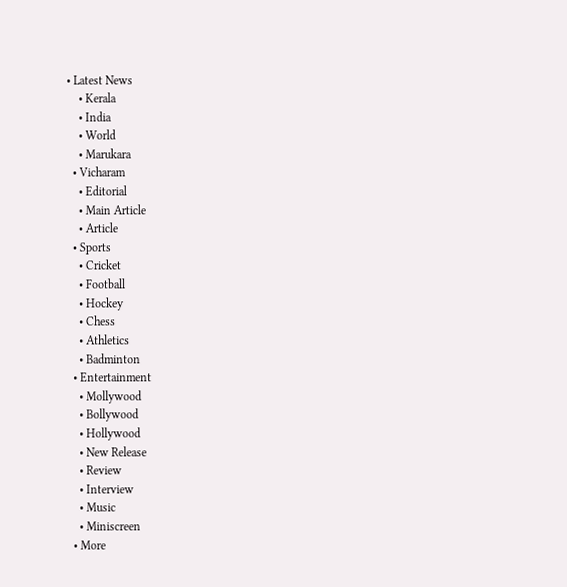• Latest News
    • Kerala
    • India
    • World
    • Marukara
  • Vicharam
    • Editorial
    • Main Article
    • Article
  • Sports
    • Cricket
    • Football
    • Hockey
    • Chess
    • Athletics
    • Badminton
  • Entertainment
    • Mollywood
    • Bollywood
    • Hollywood
    • New Release
    • Review
    • Interview
    • Music
    • Miniscreen
  • More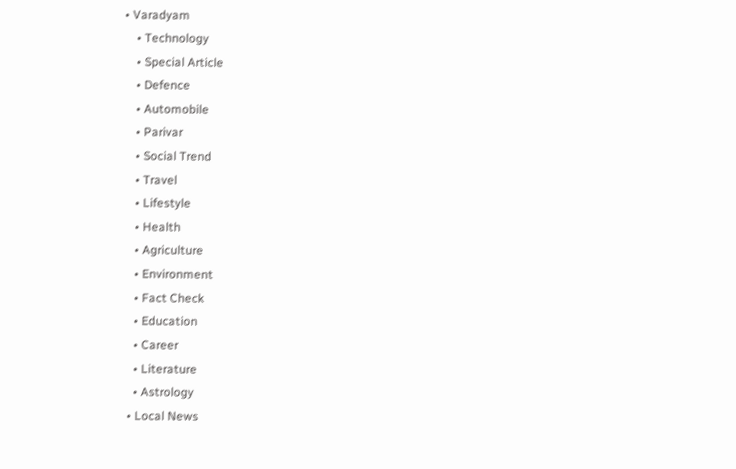• Varadyam
    • Technology
    • Special Article
    • Defence
    • Automobile
    • Parivar
    • Social Trend
    • Travel
    • Lifestyle
    • Health
    • Agriculture
    • Environment
    • Fact Check
    • Education
    • Career
    • Literature
    • Astrology
  • Local News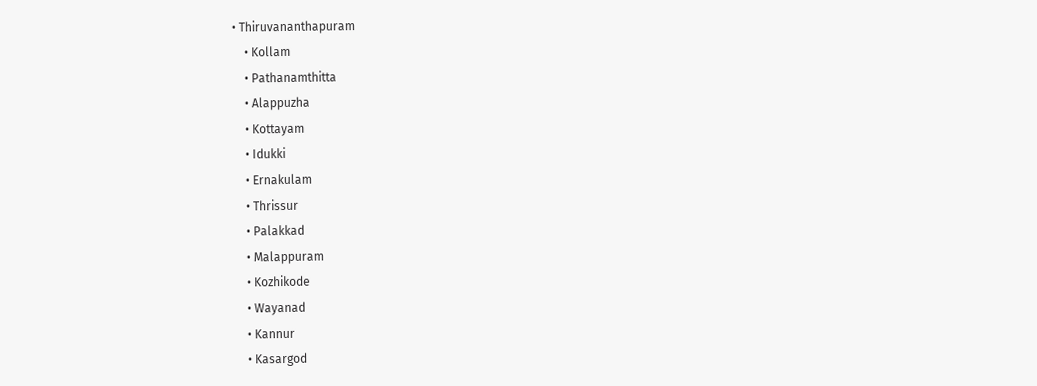• Thiruvananthapuram
    • Kollam
    • Pathanamthitta
    • Alappuzha
    • Kottayam
    • Idukki
    • Ernakulam
    • Thrissur
    • Palakkad
    • Malappuram
    • Kozhikode
    • Wayanad
    • Kannur
    • Kasargod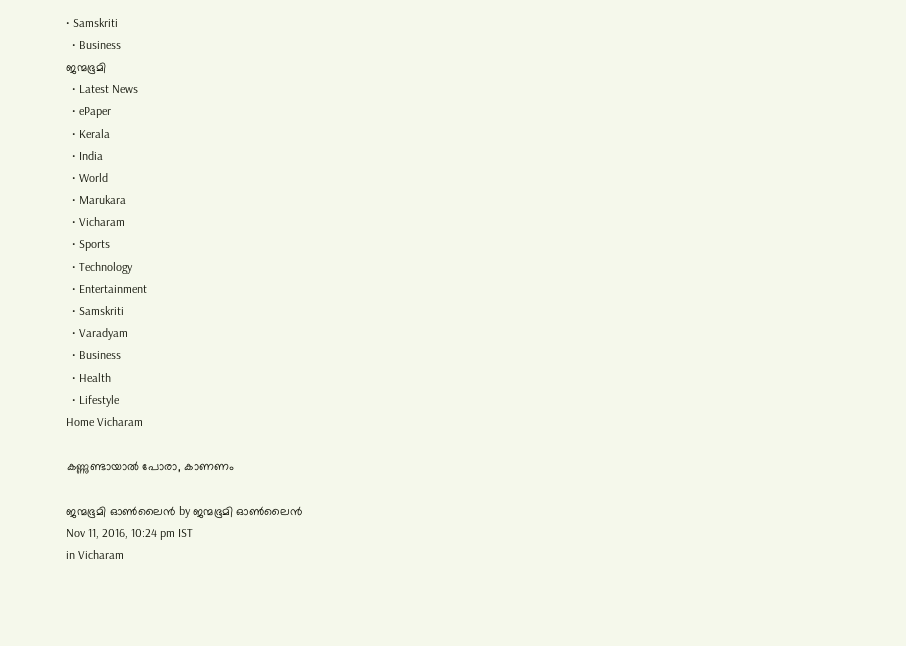• Samskriti
  • Business
ജന്മഭൂമി
  • Latest News
  • ePaper
  • Kerala
  • India
  • World
  • Marukara
  • Vicharam
  • Sports
  • Technology
  • Entertainment
  • Samskriti
  • Varadyam
  • Business
  • Health
  • Lifestyle
Home Vicharam

കണ്ണുണ്ടായാല്‍ പോരാ, കാണണം

ജന്മഭൂമി ഓണ്‍ലൈന്‍ by ജന്മഭൂമി ഓണ്‍ലൈന്‍
Nov 11, 2016, 10:24 pm IST
in Vicharam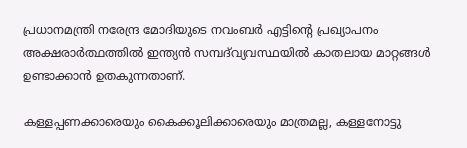പ്രധാനമന്ത്രി നരേന്ദ്ര മോദിയുടെ നവംബര്‍ എട്ടിന്റെ പ്രഖ്യാപനം അക്ഷരാര്‍ത്ഥത്തില്‍ ഇന്ത്യന്‍ സമ്പദ്‌വ്യവസ്ഥയില്‍ കാതലായ മാറ്റങ്ങള്‍ ഉണ്ടാക്കാന്‍ ഉതകുന്നതാണ്.

കള്ളപ്പണക്കാരെയും കൈക്കൂലിക്കാരെയും മാത്രമല്ല, കള്ളനോട്ടു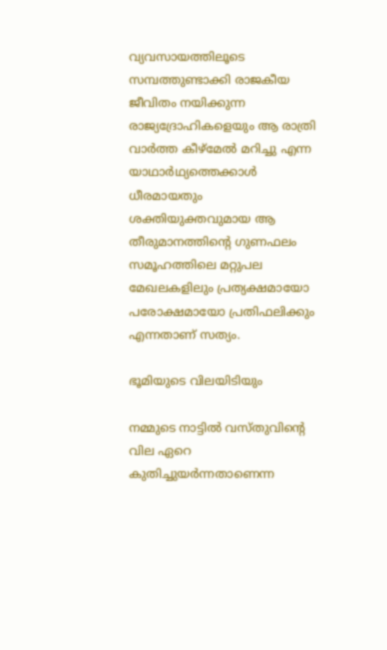വ്യവസായത്തിലൂടെ സമ്പത്തുണ്ടാക്കി രാജകീയ ജീവിതം നയിക്കുന്ന രാജ്യദ്രോഹികളെയും ആ രാത്രി വാര്‍ത്ത കീഴ്‌മേല്‍ മറിച്ചു എന്ന യാഥാര്‍ഥ്യത്തെക്കാള്‍ ധീരമായതും ശക്തിയുക്തവുമായ ആ തീരുമാനത്തിന്റെ ഗുണഫലം സമൂഹത്തിലെ മറ്റുപല മേഖലകളിലും പ്രത്യക്ഷമായോ പരോക്ഷമായോ പ്രതിഫലിക്കും എന്നതാണ് സത്യം.

ഭൂമിയുടെ വിലയിടിയും

നമ്മുടെ നാട്ടില്‍ വസ്തുവിന്റെ വില ഏറെ കുതിച്ചുയര്‍ന്നതാണെന്ന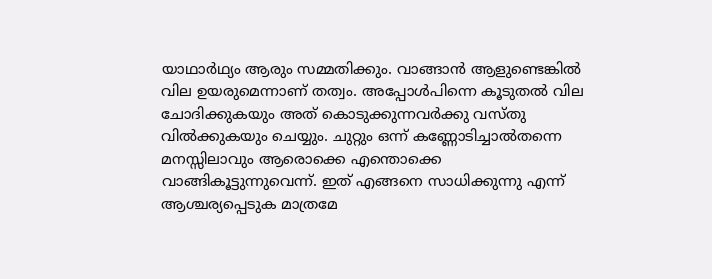യാഥാര്‍ഥ്യം ആരും സമ്മതിക്കും. വാങ്ങാന്‍ ആളുണ്ടെങ്കില്‍ വില ഉയരുമെന്നാണ് തത്വം. അപ്പോള്‍പിന്നെ കൂടുതല്‍ വില ചോദിക്കുകയും അത് കൊടുക്കുന്നവര്‍ക്കു വസ്തു വില്‍ക്കുകയും ചെയ്യും. ചുറ്റും ഒന്ന് കണ്ണോടിച്ചാല്‍തന്നെ മനസ്സിലാവും ആരൊക്കെ എന്തൊക്കെ വാങ്ങികൂട്ടുന്നുവെന്ന്. ഇത് എങ്ങനെ സാധിക്കുന്നു എന്ന് ആശ്ചര്യപ്പെടുക മാത്രമേ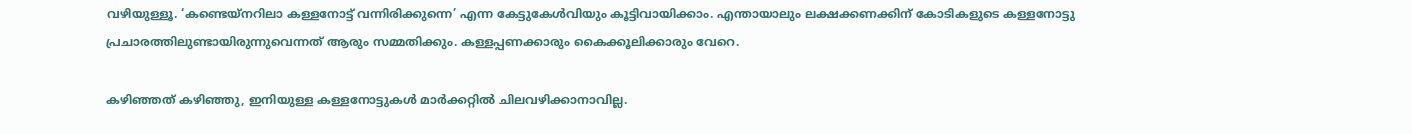വഴിയുള്ളൂ. ‘കണ്ടെയ്‌നറിലാ കള്ളനോട്ട് വന്നിരിക്കുന്നെ’ എന്ന കേട്ടുകേള്‍വിയും കൂട്ടിവായിക്കാം. എന്തായാലും ലക്ഷക്കണക്കിന് കോടികളുടെ കള്ളനോട്ടു പ്രചാരത്തിലുണ്ടായിരുന്നുവെന്നത് ആരും സമ്മതിക്കും. കള്ളപ്പണക്കാരും കൈക്കൂലിക്കാരും വേറെ.

കഴിഞ്ഞത് കഴിഞ്ഞു, ഇനിയുള്ള കള്ളനോട്ടുകള്‍ മാര്‍ക്കറ്റില്‍ ചിലവഴിക്കാനാവില്ല.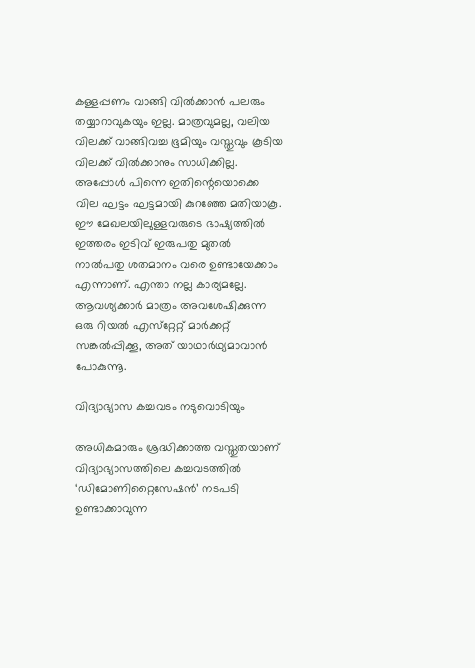കള്ളപ്പണം വാങ്ങി വില്‍ക്കാന്‍ പലരും തയ്യാറാവുകയും ഇല്ല. മാത്രവുമല്ല, വലിയ വിലക്ക് വാങ്ങിവച്ച ഭൂമിയും വസ്തുവും കൂടിയ വിലക്ക് വില്‍ക്കാനും സാധിക്കില്ല. അപ്പോള്‍ പിന്നെ ഇതിന്റെയൊക്കെ വില ഘട്ടം ഘട്ടമായി കുറഞ്ഞേ മതിയാകൂ. ഈ മേഖലയിലുള്ളവരുടെ ഭാഷ്യത്തില്‍ ഇത്തരം ഇടിവ് ഇരുപതു മുതല്‍ നാല്‍പതു ശതമാനം വരെ ഉണ്ടായേക്കാം എന്നാണ്. എന്താ നല്ല കാര്യമല്ലേ. ആവശ്യക്കാര്‍ മാത്രം അവശേഷിക്കുന്ന ഒരു റിയല്‍ എസ്‌റ്റേറ്റ് മാര്‍ക്കറ്റ് സങ്കല്‍പ്പിക്കൂ, അത് യാഥാര്‍ഥ്യമാവാന്‍ പോകുന്നൂ.

വിദ്യാഭ്യാസ കച്ചവടം നടുവൊടിയും

അധികമാരും ശ്രദ്ധിക്കാത്ത വസ്തുതയാണ് വിദ്യാഭ്യാസത്തിലെ കച്ചവടത്തില്‍ ‘ഡിമോണിറ്റൈസേഷന്‍’ നടപടി ഉണ്ടാക്കാവുന്ന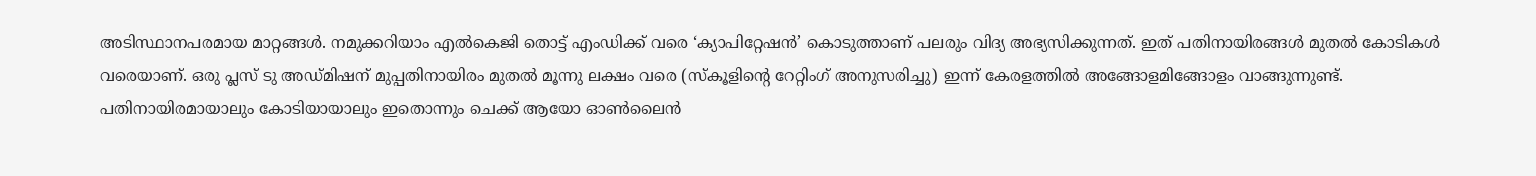അടിസ്ഥാനപരമായ മാറ്റങ്ങള്‍. നമുക്കറിയാം എല്‍കെജി തൊട്ട് എംഡിക്ക് വരെ ‘ക്യാപിറ്റേഷന്‍’ കൊടുത്താണ് പലരും വിദ്യ അഭ്യസിക്കുന്നത്. ഇത് പതിനായിരങ്ങള്‍ മുതല്‍ കോടികള്‍ വരെയാണ്. ഒരു പ്ലസ് ടു അഡ്മിഷന് മുപ്പതിനായിരം മുതല്‍ മൂന്നു ലക്ഷം വരെ (സ്‌കൂളിന്റെ റേറ്റിംഗ് അനുസരിച്ചു) ഇന്ന് കേരളത്തില്‍ അങ്ങോളമിങ്ങോളം വാങ്ങുന്നുണ്ട്. പതിനായിരമായാലും കോടിയായാലും ഇതൊന്നും ചെക്ക് ആയോ ഓണ്‍ലൈന്‍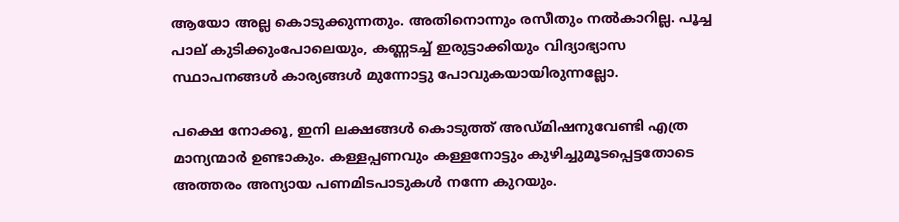ആയോ അല്ല കൊടുക്കുന്നതും. അതിനൊന്നും രസീതും നല്‍കാറില്ല. പൂച്ച പാല് കുടിക്കുംപോലെയും, കണ്ണടച്ച് ഇരുട്ടാക്കിയും വിദ്യാഭ്യാസ സ്ഥാപനങ്ങള്‍ കാര്യങ്ങള്‍ മുന്നോട്ടു പോവുകയായിരുന്നല്ലോ.

പക്ഷെ നോക്കൂ, ഇനി ലക്ഷങ്ങള്‍ കൊടുത്ത് അഡ്മിഷനുവേണ്ടി എത്ര മാന്യന്മാര്‍ ഉണ്ടാകും. കള്ളപ്പണവും കള്ളനോട്ടും കുഴിച്ചുമൂടപ്പെട്ടതോടെ അത്തരം അന്യായ പണമിടപാടുകള്‍ നന്നേ കുറയും.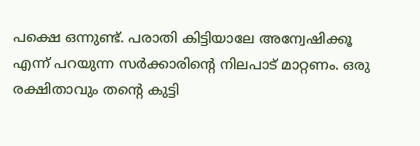പക്ഷെ ഒന്നുണ്ട്. പരാതി കിട്ടിയാലേ അന്വേഷിക്കൂ എന്ന് പറയുന്ന സര്‍ക്കാരിന്റെ നിലപാട് മാറ്റണം. ഒരു രക്ഷിതാവും തന്റെ കുട്ടി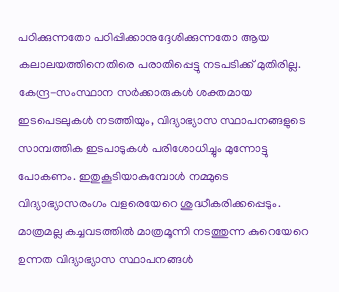പഠിക്കുന്നതോ പഠിപ്പിക്കാനുദ്ദേശിക്കുന്നതോ ആയ കലാലയത്തിനെതിരെ പരാതിപ്പെട്ടു നടപടിക്ക് മുതിരില്ല. കേന്ദ്ര-സംസ്ഥാന സര്‍ക്കാരുകള്‍ ശക്തമായ ഇടപെടലുകള്‍ നടത്തിയും, വിദ്യാഭ്യാസ സ്ഥാപനങ്ങളുടെ സാമ്പത്തിക ഇടപാടുകള്‍ പരിശോധിച്ചും മുന്നോട്ടു പോകണം. ഇതുകൂടിയാകുമ്പോള്‍ നമ്മുടെ വിദ്യാഭ്യാസരംഗം വളരെയേറെ ശുദ്ധീകരിക്കപ്പെടും. മാത്രമല്ല കച്ചവടത്തില്‍ മാത്രമൂന്നി നടത്തുന്ന കുറെയേറെ ഉന്നത വിദ്യാഭ്യാസ സ്ഥാപനങ്ങള്‍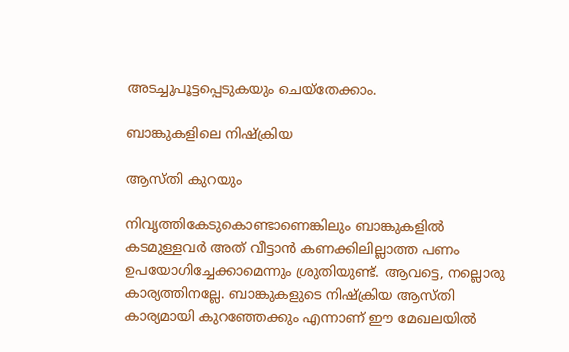അടച്ചുപൂട്ടപ്പെടുകയും ചെയ്‌തേക്കാം.

ബാങ്കുകളിലെ നിഷ്‌ക്രിയ

ആസ്തി കുറയും

നിവൃത്തികേടുകൊണ്ടാണെങ്കിലും ബാങ്കുകളില്‍ കടമുള്ളവര്‍ അത് വീട്ടാന്‍ കണക്കിലില്ലാത്ത പണം ഉപയോഗിച്ചേക്കാമെന്നും ശ്രുതിയുണ്ട്. ആവട്ടെ, നല്ലൊരു കാര്യത്തിനല്ലേ. ബാങ്കുകളുടെ നിഷ്‌ക്രിയ ആസ്തി കാര്യമായി കുറഞ്ഞേക്കും എന്നാണ് ഈ മേഖലയില്‍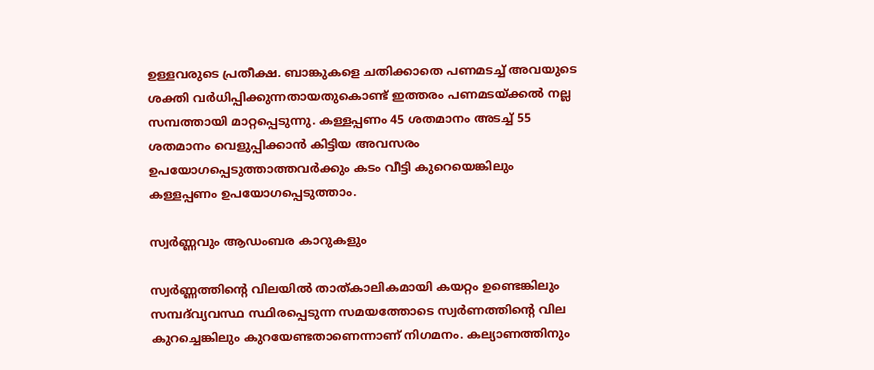ഉള്ളവരുടെ പ്രതീക്ഷ. ബാങ്കുകളെ ചതിക്കാതെ പണമടച്ച് അവയുടെ ശക്തി വര്‍ധിപ്പിക്കുന്നതായതുകൊണ്ട് ഇത്തരം പണമടയ്‌ക്കല്‍ നല്ല സമ്പത്തായി മാറ്റപ്പെടുന്നു. കള്ളപ്പണം 45 ശതമാനം അടച്ച് 55 ശതമാനം വെളുപ്പിക്കാന്‍ കിട്ടിയ അവസരം ഉപയോഗപ്പെടുത്താത്തവര്‍ക്കും കടം വീട്ടി കുറെയെങ്കിലും കള്ളപ്പണം ഉപയോഗപ്പെടുത്താം.

സ്വര്‍ണ്ണവും ആഡംബര കാറുകളും

സ്വര്‍ണ്ണത്തിന്റെ വിലയില്‍ താത്കാലികമായി കയറ്റം ഉണ്ടെങ്കിലും സമ്പദ്‌വ്യവസ്ഥ സ്ഥിരപ്പെടുന്ന സമയത്തോടെ സ്വര്‍ണത്തിന്റെ വില കുറച്ചെങ്കിലും കുറയേണ്ടതാണെന്നാണ് നിഗമനം. കല്യാണത്തിനും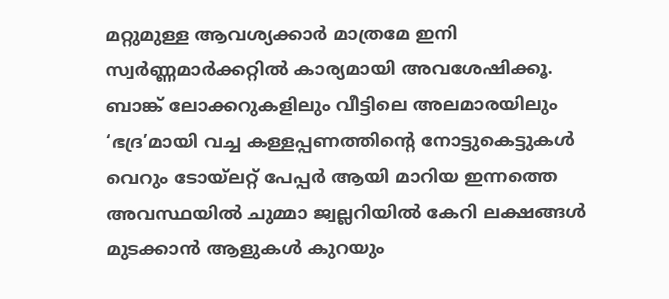മറ്റുമുള്ള ആവശ്യക്കാര്‍ മാത്രമേ ഇനി സ്വര്‍ണ്ണമാര്‍ക്കറ്റില്‍ കാര്യമായി അവശേഷിക്കൂ. ബാങ്ക് ലോക്കറുകളിലും വീട്ടിലെ അലമാരയിലും ‘ഭദ്ര’മായി വച്ച കള്ളപ്പണത്തിന്റെ നോട്ടുകെട്ടുകള്‍ വെറും ടോയ്‌ലറ്റ് പേപ്പര്‍ ആയി മാറിയ ഇന്നത്തെ അവസ്ഥയില്‍ ചുമ്മാ ജ്വല്ലറിയില്‍ കേറി ലക്ഷങ്ങള്‍ മുടക്കാന്‍ ആളുകള്‍ കുറയും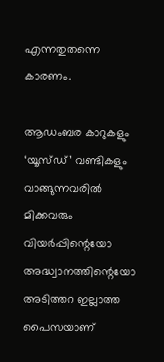എന്നതുതന്നെ കാരണം.

ആഡംബര കാറുകളും ‘യൂസ്ഡ്’ വണ്ടികളും വാങ്ങുന്നവരില്‍ മിക്കവരും വിയര്‍പ്പിന്റെയോ അദ്ധ്വാനത്തിന്റെയോ അടിത്തറ ഇല്ലാത്ത പൈസയാണ്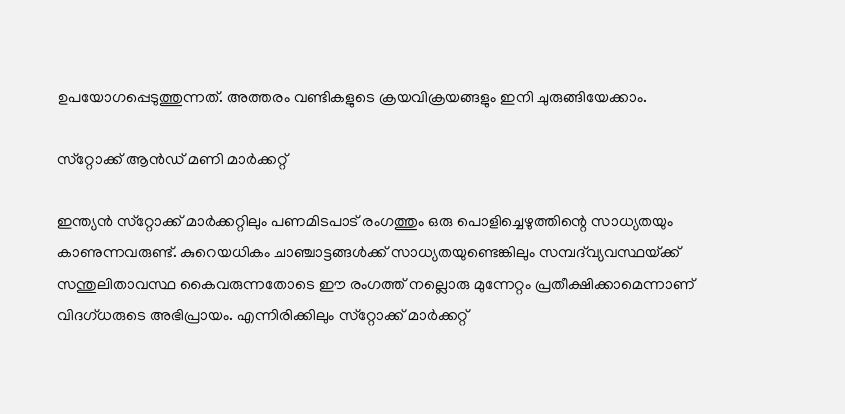ഉപയോഗപ്പെടുത്തുന്നത്. അത്തരം വണ്ടികളുടെ ക്രയവിക്രയങ്ങളും ഇനി ചുരുങ്ങിയേക്കാം.

സ്‌റ്റോക്ക് ആന്‍ഡ് മണി മാര്‍ക്കറ്റ്

ഇന്ത്യന്‍ സ്‌റ്റോക്ക് മാര്‍ക്കറ്റിലും പണമിടപാട് രംഗത്തും ഒരു പൊളിച്ചെഴുത്തിന്റെ സാധ്യതയും കാണുന്നവരുണ്ട്. കുറെയധികം ചാഞ്ചാട്ടങ്ങള്‍ക്ക് സാധ്യതയുണ്ടെങ്കിലും സമ്പദ്‌വ്യവസ്ഥയ്‌ക്ക് സന്തുലിതാവസ്ഥ കൈവരുന്നതോടെ ഈ രംഗത്ത് നല്ലൊരു മുന്നേറ്റം പ്രതീക്ഷിക്കാമെന്നാണ് വിദഗ്ധരുടെ അഭിപ്രായം. എന്നിരിക്കിലും സ്‌റ്റോക്ക് മാര്‍ക്കറ്റ്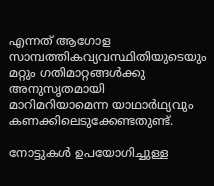എന്നത് ആഗോള സാമ്പത്തികവ്യവസ്ഥിതിയുടെയും മറ്റും ഗതിമാറ്റങ്ങള്‍ക്കു അനുസൃതമായി മാറിമറിയാമെന്ന യാഥാര്‍ഥ്യവും കണക്കിലെടുക്കേണ്ടതുണ്ട്.

നോട്ടുകള്‍ ഉപയോഗിച്ചുള്ള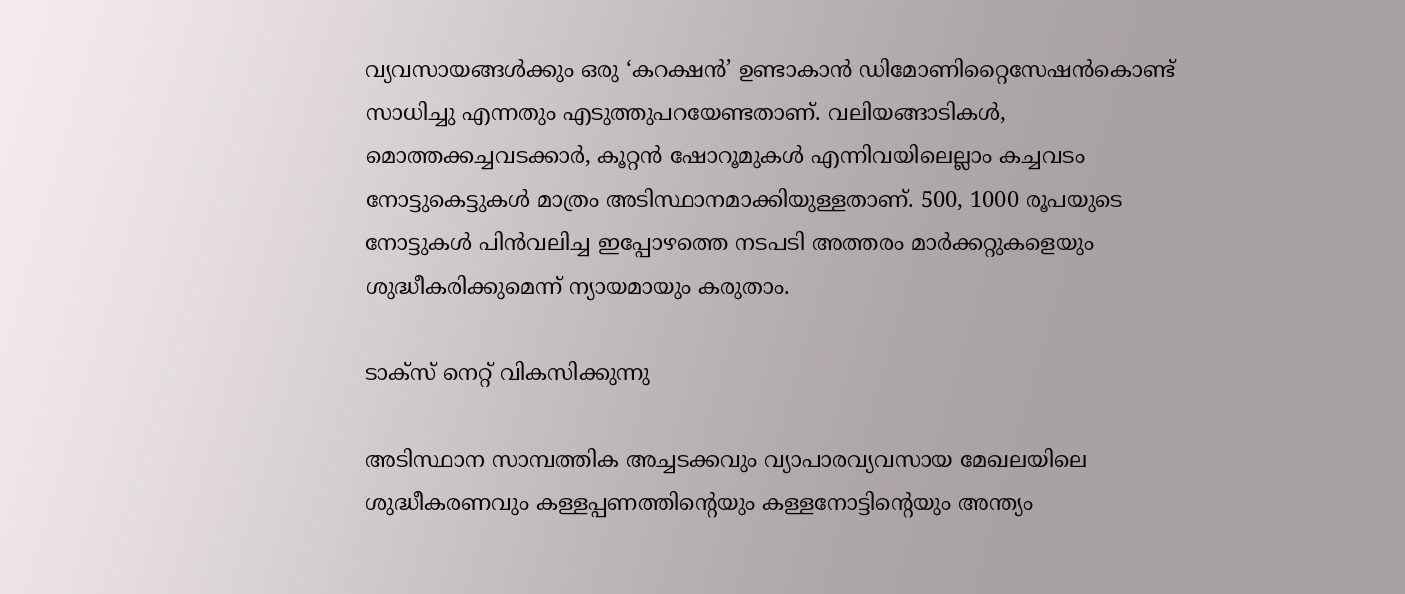വ്യവസായങ്ങള്‍ക്കും ഒരു ‘കറക്ഷന്‍’ ഉണ്ടാകാന്‍ ഡിമോണിറ്റൈസേഷന്‍കൊണ്ട് സാധിച്ചു എന്നതും എടുത്തുപറയേണ്ടതാണ്. വലിയങ്ങാടികള്‍, മൊത്തക്കച്ചവടക്കാര്‍, കൂറ്റന്‍ ഷോറൂമുകള്‍ എന്നിവയിലെല്ലാം കച്ചവടം നോട്ടുകെട്ടുകള്‍ മാത്രം അടിസ്ഥാനമാക്കിയുള്ളതാണ്. 500, 1000 രൂപയുടെ നോട്ടുകള്‍ പിന്‍വലിച്ച ഇപ്പോഴത്തെ നടപടി അത്തരം മാര്‍ക്കറ്റുകളെയും ശുദ്ധീകരിക്കുമെന്ന് ന്യായമായും കരുതാം.

ടാക്‌സ് നെറ്റ് വികസിക്കുന്നു

അടിസ്ഥാന സാമ്പത്തിക അച്ചടക്കവും വ്യാപാരവ്യവസായ മേഖലയിലെ ശുദ്ധീകരണവും കള്ളപ്പണത്തിന്റെയും കള്ളനോട്ടിന്റെയും അന്ത്യം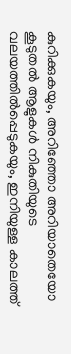കുറിക്കുകയും, അറിഞ്ഞോ അറിയാതെയോ കൂടുതല്‍ ആളുകള്‍ നികുതിയുടെ വലയത്തില്‍പ്പെടുകയും, ഇനിയുള്ള കാലത്ത്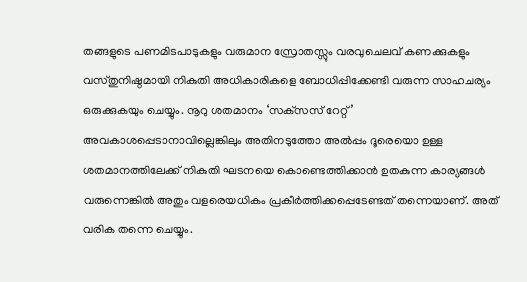തങ്ങളുടെ പണമിടപാടുകളും വരുമാന സ്രോതസ്സും വരവുചെലവ് കണക്കുകളും വസ്തുനിഷ്ഠമായി നികുതി അധികാരികളെ ബോധിപ്പിക്കേണ്ടി വരുന്ന സാഹചര്യം ഒരുക്കുകയും ചെയ്യും. നൂറു ശതമാനം ‘സക്‌സസ് റേറ്റ്’ അവകാശപ്പെടാനാവില്ലെങ്കിലും അതിനടുത്തോ അല്‍പ്പം ദൂരെയൊ ഉള്ള ശതമാനത്തിലേക്ക് നികുതി ഘടനയെ കൊണ്ടെത്തിക്കാന്‍ ഉതകുന്ന കാര്യങ്ങള്‍ വരുന്നെങ്കില്‍ അതും വളരെയധികം പ്രകീര്‍ത്തിക്കപ്പെടേണ്ടത് തന്നെയാണ്. അത് വരിക തന്നെ ചെയ്യും.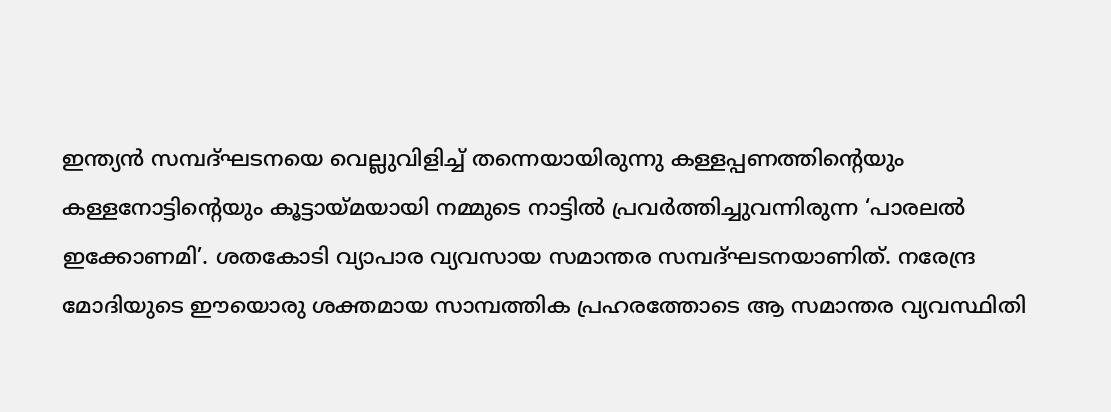ഇന്ത്യന്‍ സമ്പദ്ഘടനയെ വെല്ലുവിളിച്ച് തന്നെയായിരുന്നു കള്ളപ്പണത്തിന്റെയും കള്ളനോട്ടിന്റെയും കൂട്ടായ്‌മയായി നമ്മുടെ നാട്ടില്‍ പ്രവര്‍ത്തിച്ചുവന്നിരുന്ന ‘പാരലല്‍ ഇക്കോണമി’. ശതകോടി വ്യാപാര വ്യവസായ സമാന്തര സമ്പദ്ഘടനയാണിത്. നരേന്ദ്ര മോദിയുടെ ഈയൊരു ശക്തമായ സാമ്പത്തിക പ്രഹരത്തോടെ ആ സമാന്തര വ്യവസ്ഥിതി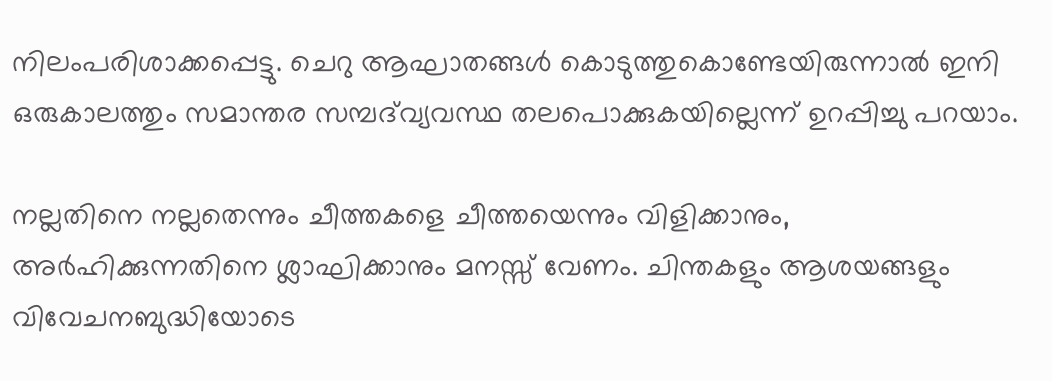നിലംപരിശാക്കപ്പെട്ടു. ചെറു ആഘാതങ്ങള്‍ കൊടുത്തുകൊണ്ടേയിരുന്നാല്‍ ഇനി ഒരുകാലത്തും സമാന്തര സമ്പദ്‌വ്യവസ്ഥ തലപൊക്കുകയില്ലെന്ന് ഉറപ്പിച്ചു പറയാം.

നല്ലതിനെ നല്ലതെന്നും ചീത്തകളെ ചീത്തയെന്നും വിളിക്കാനും, അര്‍ഹിക്കുന്നതിനെ ശ്ലാഘിക്കാനും മനസ്സ് വേണം. ചിന്തകളും ആശയങ്ങളും വിവേചനബുദ്ധിയോടെ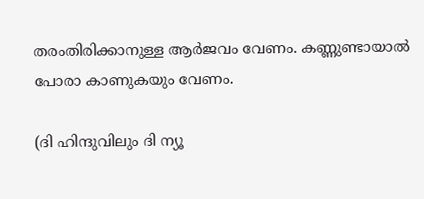തരംതിരിക്കാനുള്ള ആര്‍ജവം വേണം. കണ്ണുണ്ടായാല്‍ പോരാ കാണുകയും വേണം.

(ദി ഹിന്ദുവിലും ദി ന്യൂ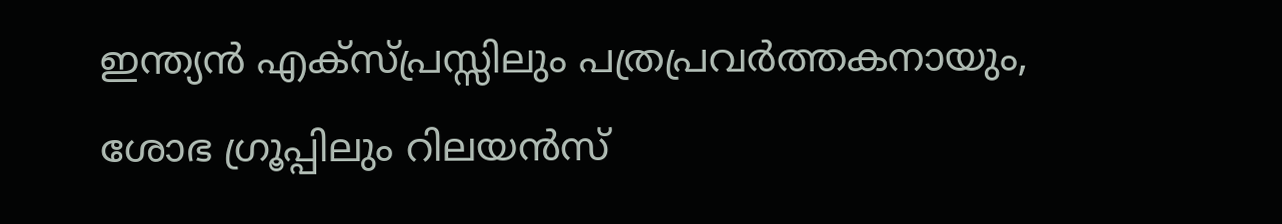ഇന്ത്യന്‍ എക്‌സ്പ്രസ്സിലും പത്രപ്രവര്‍ത്തകനായും, ശോഭ ഗ്രൂപ്പിലും റിലയന്‍സ്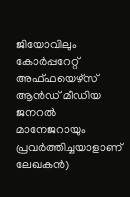ജിയോവിലും കോര്‍പ്പറേറ്റ് അഫ്ഫയെഴ്‌സ് ആന്‍ഡ് മീഡിയ ജനറല്‍ മാനേജറായും പ്രവര്‍ത്തിച്ചയാളാണ് ലേഖകന്‍)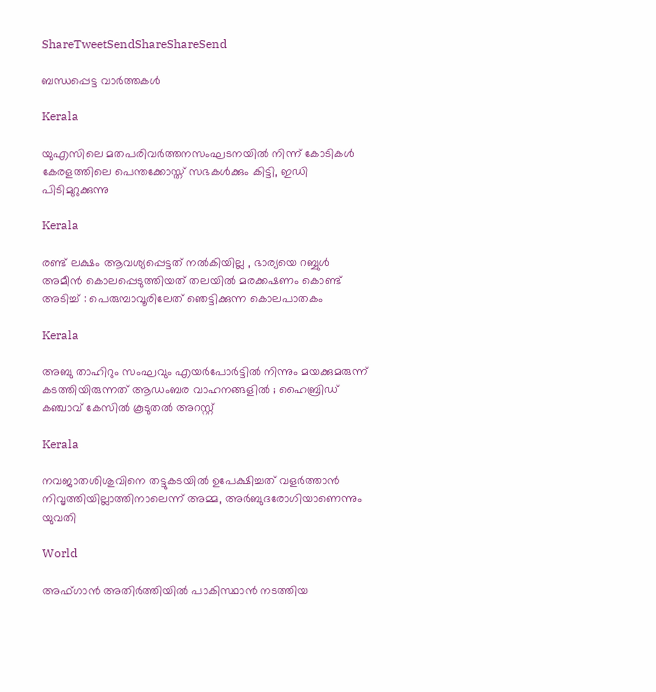ShareTweetSendShareShareSend

ബന്ധപ്പെട്ട വാര്‍ത്തകള്‍

Kerala

യുഎസിലെ മതപരിവര്‍ത്തനസംഘടനയില്‍ നിന്ന് കോടികള്‍ കേരളത്തിലെ പെന്തക്കോസ്ത് സഭകള്‍ക്കും കിട്ടി, ഇഡി പിടിമുറുക്കുന്നു

Kerala

രണ്ട് ലക്ഷം ആവശ്യപ്പെട്ടത് നൽകിയില്ല , ഭാര്യയെ റബ്ബുൾ അമീൻ കൊലപ്പെടുത്തിയത് തലയിൽ മരക്കഷണം കൊണ്ട് അടിച്ച് : പെരുമ്പാവൂരിലേത് ഞെട്ടിക്കുന്ന കൊലപാതകം

Kerala

അബു താഹിറും സംഘവും എയർപോർട്ടിൽ നിന്നും മയക്കുമരുന്ന് കടത്തിയിരുന്നത് ആഡംബര വാഹനങ്ങളിൽ ; ഹൈബ്രിഡ് കഞ്ചാവ് കേസിൽ കൂടുതൽ അറസ്റ്റ്

Kerala

നവജാതശിശുവിനെ തട്ടുകടയില്‍ ഉപേക്ഷിച്ചത് വളര്‍ത്താന്‍ നിവൃത്തിയില്ലാത്തിനാലെന്ന് അമ്മ, അര്‍ബുദരോഗിയാണെന്നും യുവതി

World

അഫ്ഗാൻ അതിർത്തിയിൽ പാകിസ്ഥാൻ നടത്തിയ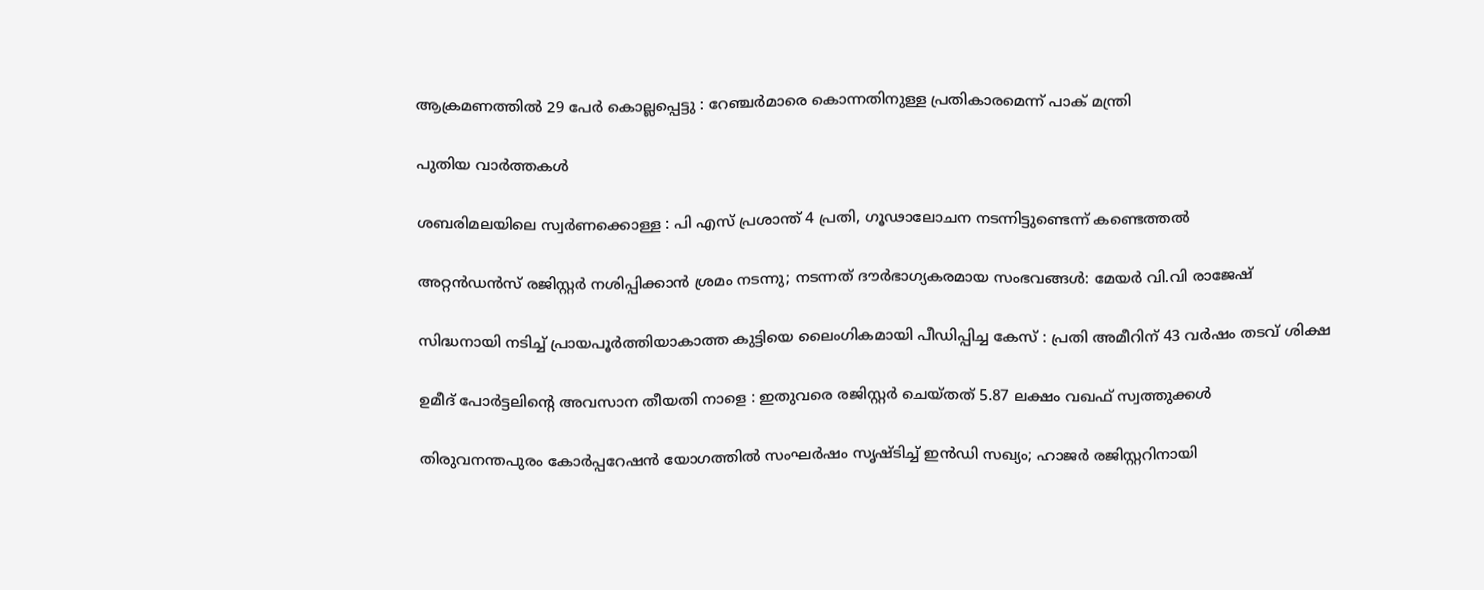ആക്രമണത്തിൽ 29 പേർ കൊല്ലപ്പെട്ടു : റേഞ്ചർമാരെ കൊന്നതിനുള്ള പ്രതികാരമെന്ന് പാക് മന്ത്രി

പുതിയ വാര്‍ത്തകള്‍

ശബരിമലയിലെ സ്വര്‍ണക്കൊള്ള : പി എസ് പ്രശാന്ത് 4 പ്രതി, ഗൂഢാലോചന നടന്നിട്ടുണ്ടെന്ന് കണ്ടെത്തല്‍

അറ്റൻഡൻസ് രജിസ്റ്റർ നശിപ്പിക്കാൻ ശ്രമം നടന്നു; നടന്നത് ദൗർഭാഗ്യകരമായ സംഭവങ്ങൾ: മേയർ വി.വി രാജേഷ്

സിദ്ധനായി നടിച്ച് പ്രായപൂർത്തിയാകാത്ത കുട്ടിയെ ലൈംഗികമായി പീഡിപ്പിച്ച കേസ് : പ്രതി അമീറിന് 43 വർഷം തടവ് ശിക്ഷ

ഉമീദ് പോർട്ടലിന്റെ അവസാന തീയതി നാളെ : ഇതുവരെ രജിസ്റ്റർ ചെയ്തത് 5.87 ലക്ഷം വഖഫ് സ്വത്തുക്കൾ

തിരുവനന്തപുരം കോർപ്പറേഷൻ യോഗത്തിൽ സംഘർഷം സൃഷ്ടിച്ച് ഇൻഡി സഖ്യം; ഹാജര്‍ രജിസ്റ്ററിനായി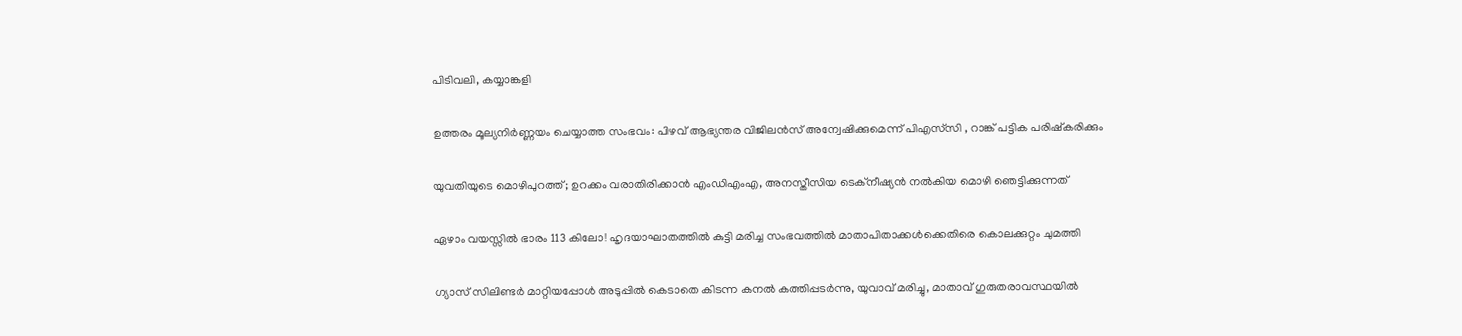പിടിവലി, കയ്യാങ്കളി

ഉത്തരം മൂല്യനിർണ്ണയം ചെയ്യാത്ത സംഭവം: പിഴവ് ആഭ്യന്തര വിജിലൻസ് അന്വേഷിക്കുമെന്ന് പിഎസ്‌സി , റാങ്ക് പട്ടിക പരിഷ്‌കരിക്കും

യുവതിയുടെ മൊഴിപുറത്ത്; ഉറക്കം വരാതിരിക്കാന്‍ എംഡിഎംഎ, അനസ്തീസിയ ടെക്നീഷ്യന്‍ നൽകിയ മൊഴി ഞെട്ടിക്കുന്നത്

ഏഴാം വയസ്സിൽ ഭാരം 113 കിലോ! ഹൃദയാഘാതത്തിൽ കുട്ടി മരിച്ച സംഭവത്തിൽ മാതാപിതാക്കൾക്കെതിരെ കൊലക്കുറ്റം ചുമത്തി

ഗ്യാസ് സിലിണ്ടർ മാറ്റിയപ്പോൾ അടുപ്പിൽ കെടാതെ കിടന്ന കനൽ കത്തിപ്പടർന്നു, യുവാവ് മരിച്ചു, മാതാവ് ഗുരുതരാവസ്ഥയിൽ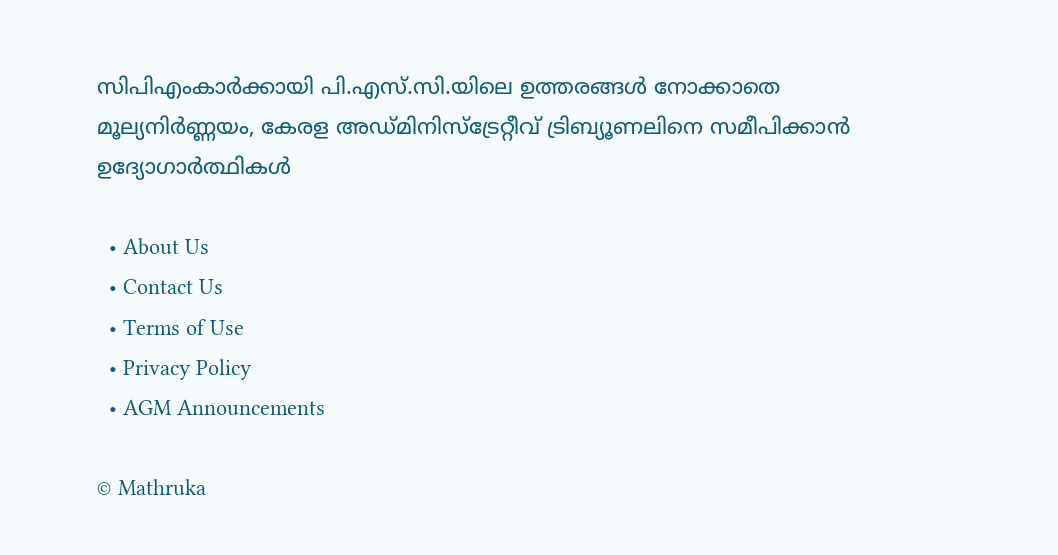സിപിഎംകാർക്കായി പി.എസ്.സി.യിലെ ഉത്തരങ്ങൾ നോക്കാതെ മൂല്യനിര്‍ണ്ണയം, കേരള അഡ്മിനിസ്ട്രേറ്റീവ് ട്രിബ്യൂണലിനെ സമീപിക്കാൻ ഉദ്യോഗാർത്ഥികൾ

  • About Us
  • Contact Us
  • Terms of Use
  • Privacy Policy
  • AGM Announcements

© Mathruka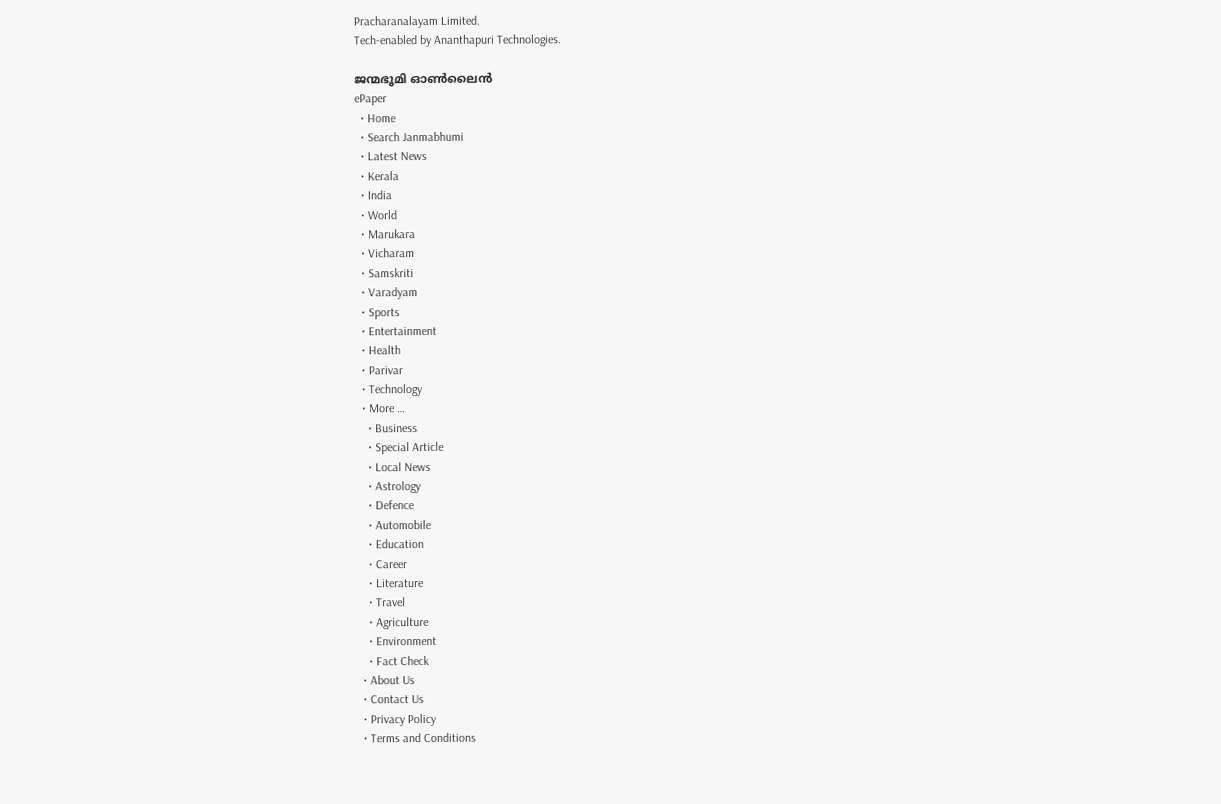Pracharanalayam Limited.
Tech-enabled by Ananthapuri Technologies.

ജന്മഭൂമി ഓണ്‍ലൈന്‍
ePaper
  • Home
  • Search Janmabhumi
  • Latest News
  • Kerala
  • India
  • World
  • Marukara
  • Vicharam
  • Samskriti
  • Varadyam
  • Sports
  • Entertainment
  • Health
  • Parivar
  • Technology
  • More …
    • Business
    • Special Article
    • Local News
    • Astrology
    • Defence
    • Automobile
    • Education
    • Career
    • Literature
    • Travel
    • Agriculture
    • Environment
    • Fact Check
  • About Us
  • Contact Us
  • Privacy Policy
  • Terms and Conditions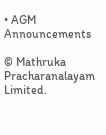• AGM Announcements

© Mathruka Pracharanalayam Limited.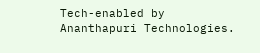Tech-enabled by Ananthapuri Technologies.